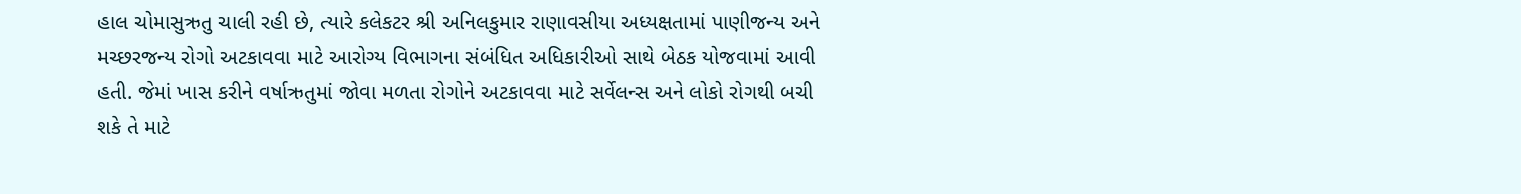હાલ ચોમાસુઋતુ ચાલી રહી છે, ત્યારે કલેકટર શ્રી અનિલકુમાર રાણાવસીયા અધ્યક્ષતામાં પાણીજન્ય અને મચ્છરજન્ય રોગો અટકાવવા માટે આરોગ્ય વિભાગના સંબંધિત અધિકારીઓ સાથે બેઠક યોજવામાં આવી હતી. જેમાં ખાસ કરીને વર્ષાઋતુમાં જોવા મળતા રોગોને અટકાવવા માટે સર્વેલન્સ અને લોકો રોગથી બચી શકે તે માટે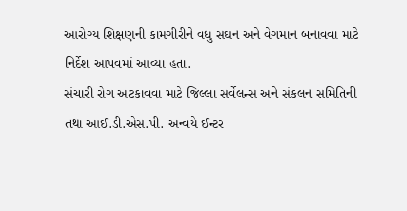આરોગ્ય શિક્ષણની કામગીરીને વધુ સઘન અને વેગમાન બનાવવા માટે નિર્દેશ આપવમાં આવ્યા હતા.
સંચારી રોગ અટકાવવા માટે જિલ્લા સર્વેલન્સ અને સંકલન સમિતિની તથા આઈ.ડી.એસ.પી. અન્વયે ઈન્ટર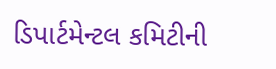ડિપાર્ટમેન્ટલ કમિટીની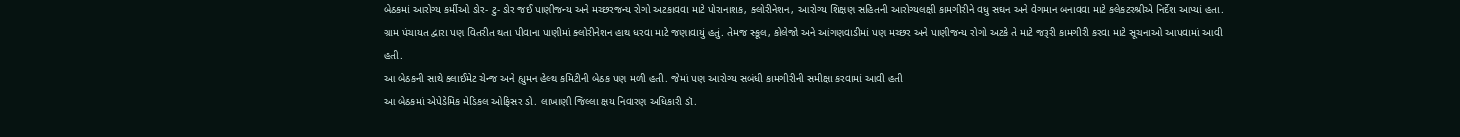બેઠકમાં આરોગ્ય કર્મીઓ ડોર- ટુ- ડોર જઈ પાણીજન્ય અને મચ્છરજન્ય રોગો અટકાવવા માટે પોરાનાશક, ક્લોરીનેશન, આરોગ્ય શિક્ષણ સહિતની આરોગ્યલક્ષી કામગીરીને વધુ સઘન અને વેગમાન બનાવવા માટે કલેકટરશ્રીએ નિર્દેશ આપ્યાં હતા.
ગ્રામ પંચાયત દ્વારા પણ વિતરીત થતા પીવાના પાણીમાં ક્લોરીનેશન હાથ ધરવા માટે જણાવાયું હતું. તેમજ સ્કૂલ, કોલેજો અને આંગણવાડીમાં પણ મચ્છર અને પાણીજન્ય રોગો અટકે તે માટે જરૂરી કામગીરી કરવા માટે સૂચનાઓ આપવામાં આવી હતી.
આ બેઠકની સાથે ક્લાઈમેટ ચેન્જ અને હ્યુમન હેલ્થ કમિટીની બેઠક પણ મળી હતી. જેમાં પણ આરોગ્ય સબંધી કામગીરીની સમીક્ષા કરવામાં આવી હતી
આ બેઠકમાં એપેડેમિક મેડિકલ ઓફિસર ડો. લાખાણી જિલ્લા ક્ષય નિવારણ અધિકારી ડૉ.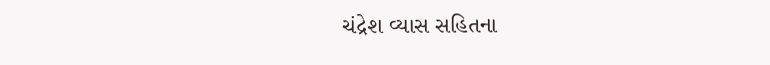ચંદ્રેશ વ્યાસ સહિતના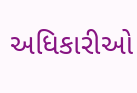અધિકારીઓ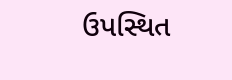ઉપસ્થિત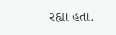રહ્યા હતા.